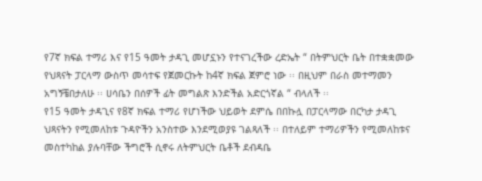የ7ኛ ክፍል ተማሪ እና የ15 ዓመት ታዳጊ መሆኗኑን የተናገረችው ረድኤት “ በትምህርት ቤት በተቋቋመው የህጻናት ፓርላማ ውስጥ መሳተፍ የጀመርኩት ከ4ኛ ክፍል ጀምሮ ነው ፡፡ በዚህም በራስ መተማመን አግኝቼበታለሁ ፡፡ ሀሳቤን በሰዎች ፊት መግልጽ እንድችል አድርጎኛል “ ብላለች ፡፡
የ15 ዓመት ታዳጊና የ8ኛ ክፍል ተማሪ የሆነችው ህይወት ደምሴ በበኩሏ በፓርላማው በርካታ ታዳጊ ህጻናትን የሚመለከቱ ጉዳዮችን አንስተው እንደሚወያዩ ገልጻለች ፡፡ በተለይም ተማሪዎችን የሚመለከቱና መስተካከል ያሉባቸው ችግሮች ሲኖሩ ለትምህርት ቤቶች ደብዳቤ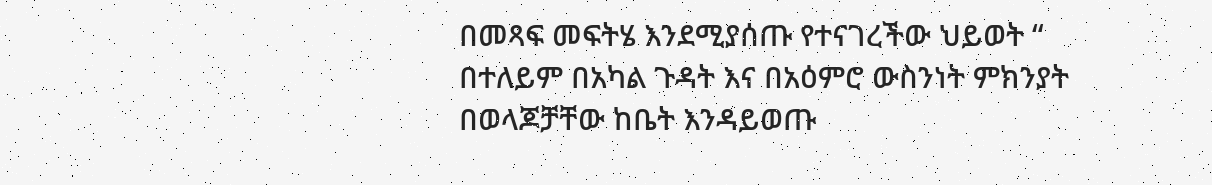በመጻፍ መፍትሄ እንደሚያሰጡ የተናገረችው ህይወት “ በተለይም በአካል ጉዳት እና በአዕምሮ ውስንነት ምክንያት በወላጆቻቸው ከቤት እንዳይወጡ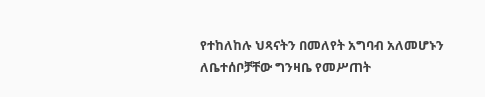የተከለከሉ ህጻናትን በመለየት አግባብ አለመሆኑን ለቤተሰቦቻቸው ግንዛቤ የመሥጠት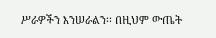ሥራዎችን እንሠራልን፡፡ በዚህም ውጤት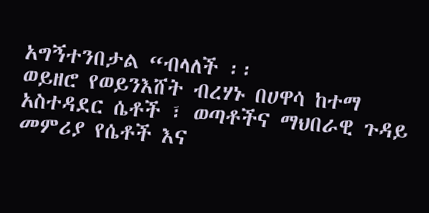አግኝተንበታል “ብላለች ፡፡
ወይዘሮ የወይንእሸት ብረሃኑ በሀዋሳ ከተማ አስተዳደር ሴቶች ፣ ወጣቶችና ማህበራዊ ጉዳይ መምሪያ የሴቶች እና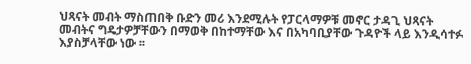ህጻናት መብት ማስጠበቅ ቡድን መሪ እንደሚሉት የፓርላማዎቹ መኖር ታዳጊ ህጻናት መብትና ግዴታዎቻቸውን በማወቅ በከተማቸው እና በአካባቢያቸው ጉዳዮች ላይ እንዲሳተፉ እያስቻላቸው ነው ፡፡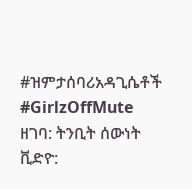#ዝምታሰባሪአዳጊሴቶች #GirlzOffMute
ዘገባ: ትንቢት ሰውነት
ቪድዮ: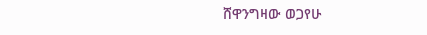ሸዋንግዛው ወጋየሁ